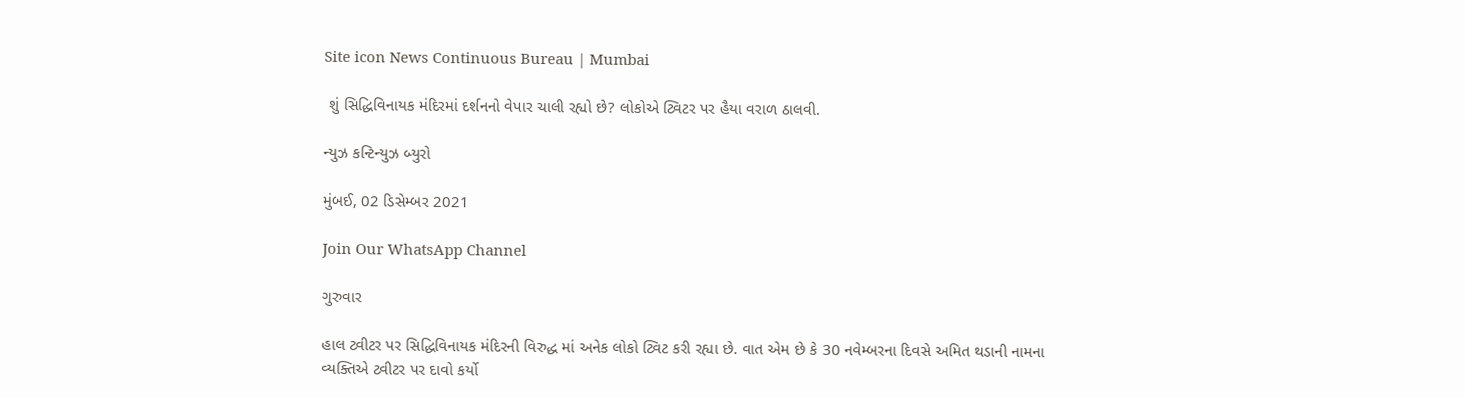Site icon News Continuous Bureau | Mumbai

 શું સિદ્ધિવિનાયક મંદિરમાં દર્શનનો વેપાર ચાલી રહ્યો છે? લોકોએ ટ્વિટર પર હૈયા વરાળ ઠાલવી.

ન્યુઝ કન્ટિન્યુઝ બ્યુરો

મુંબઈ, 02 ડિસેમ્બર 2021

Join Our WhatsApp Channel

ગુરુવાર

હાલ ટ્વીટર પર સિદ્ધિવિનાયક મંદિરની વિરુદ્ધ માં અનેક લોકો ટ્વિટ કરી રહ્યા છે. વાત એમ છે કે 30 નવેમ્બરના દિવસે અમિત થડાની નામના વ્યક્તિએ ટ્વીટર પર દાવો કર્યો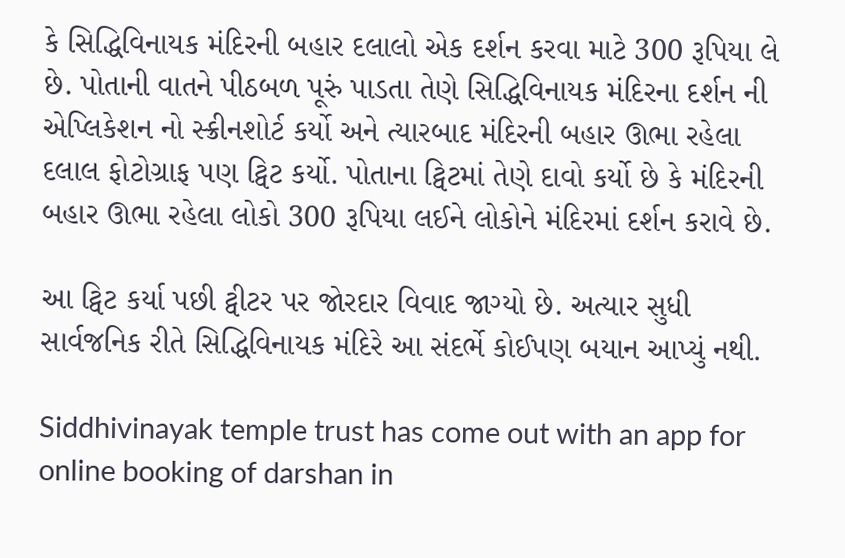કે સિદ્ધિવિનાયક મંદિરની બહાર દલાલો એક દર્શન કરવા માટે 300 રૂપિયા લે છે. પોતાની વાતને પીઠબળ પૂરું પાડતા તેણે સિદ્ધિવિનાયક મંદિરના દર્શન ની એપ્લિકેશન નો સ્ક્રીનશોર્ટ કર્યો અને ત્યારબાદ મંદિરની બહાર ઊભા રહેલા દલાલ ફોટોગ્રાફ પણ ટ્વિટ કર્યો. પોતાના ટ્વિટમાં તેણે દાવો કર્યો છે કે મંદિરની બહાર ઊભા રહેલા લોકો 300 રૂપિયા લઈને લોકોને મંદિરમાં દર્શન કરાવે છે.

આ ટ્વિટ કર્યા પછી ટ્વીટર પર જોરદાર વિવાદ જાગ્યો છે. અત્યાર સુધી સાર્વજનિક રીતે સિદ્ધિવિનાયક મંદિરે આ સંદર્ભે કોઈપણ બયાન આપ્યું નથી.

Siddhivinayak temple trust has come out with an app for online booking of darshan in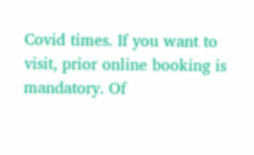Covid times. If you want to visit, prior online booking is mandatory. Of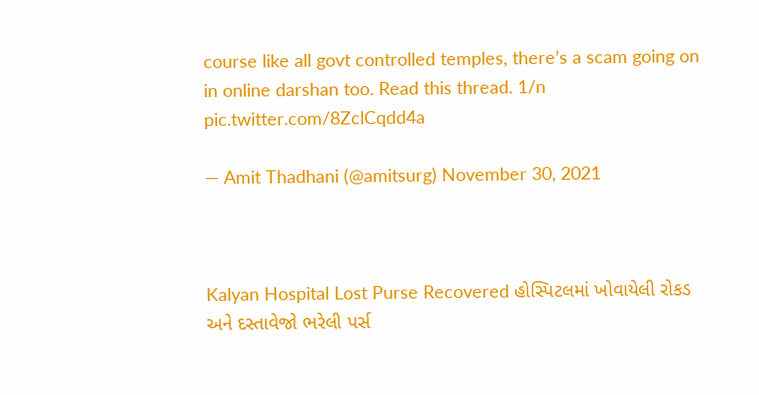course like all govt controlled temples, there’s a scam going on in online darshan too. Read this thread. 1/n pic.twitter.com/8ZclCqdd4a

— Amit Thadhani (@amitsurg) November 30, 2021



Kalyan Hospital Lost Purse Recovered હોસ્પિટલમાં ખોવાયેલી રોકડ અને દસ્તાવેજો ભરેલી પર્સ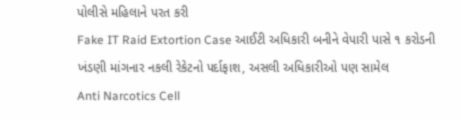પોલીસે મહિલાને પરત કરી
Fake IT Raid Extortion Case આઈટી અધિકારી બનીને વેપારી પાસે ૧ કરોડની ખંડણી માંગનાર નકલી રેકેટનો પર્દાફાશ, અસલી અધિકારીઓ પણ સામેલ
Anti Narcotics Cell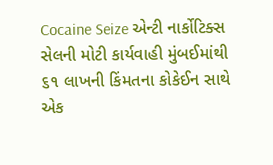Cocaine Seize એન્ટી નાર્કોટિક્સ સેલની મોટી કાર્યવાહી મુંબઈમાંથી ૬૧ લાખની કિંમતના કોકેઈન સાથે એક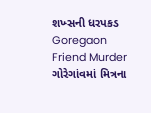શખ્સની ધરપકડ
Goregaon Friend Murder ગોરેગાંવમાં મિત્રના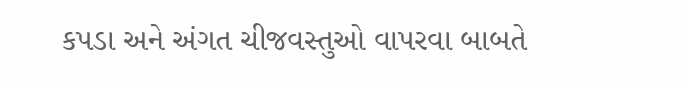કપડા અને અંગત ચીજવસ્તુઓ વાપરવા બાબતે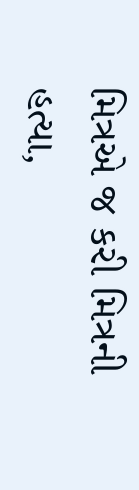મિત્રએ જ કરી મિત્રની હત્યા,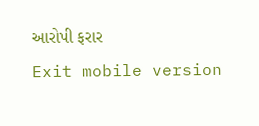આરોપી ફરાર
Exit mobile version